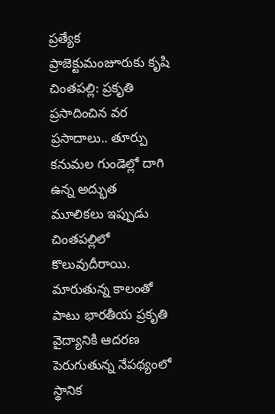ప్రత్యేక ప్రాజెక్టుమంజూరుకు కృషి
చింతపల్లి: ప్రకృతి ప్రసాదించిన వర ప్రసాదాలు.. తూర్పు కనుమల గుండెల్లో దాగి ఉన్న అద్భుత మూలికలు ఇప్పుడు చింతపల్లిలో కొలువుదీరాయి. మారుతున్న కాలంతో పాటు భారతీయ ప్రకృతి వైద్యానికి ఆదరణ పెరుగుతున్న నేపథ్యంలో స్థానిక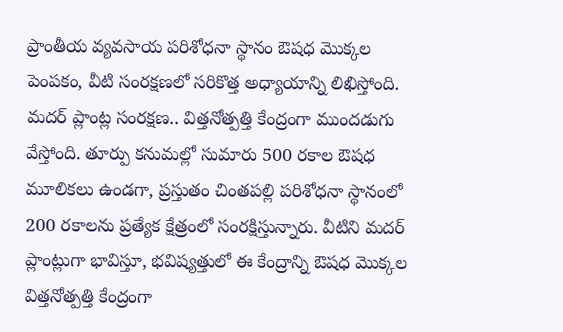ప్రాంతీయ వ్యవసాయ పరిశోధనా స్థానం ఔషధ మొక్కల పెంపకం, వీటి సంరక్షణలో సరికొత్త అధ్యాయాన్ని లిఖిస్తోంది. మదర్ ప్లాంట్ల సంరక్షణ.. విత్తనోత్పత్తి కేంద్రంగా ముందడుగు వేస్తోంది. తూర్పు కనుమల్లో సుమారు 500 రకాల ఔషధ మూలికలు ఉండగా, ప్రస్తుతం చింతపల్లి పరిశోధనా స్థానంలో 200 రకాలను ప్రత్యేక క్షేత్రంలో సంరక్షిస్తున్నారు. వీటిని మదర్ ప్లాంట్లుగా భావిస్తూ, భవిష్యత్తులో ఈ కేంద్రాన్ని ఔషధ మొక్కల విత్తనోత్పత్తి కేంద్రంగా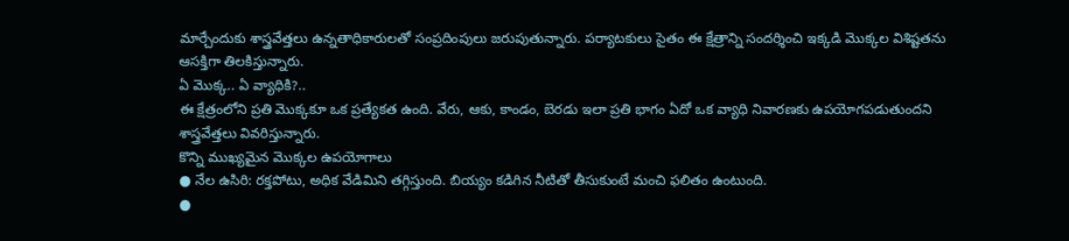మార్చేందుకు శాస్త్రవేత్తలు ఉన్నతాధికారులతో సంప్రదింపులు జరుపుతున్నారు. పర్యాటకులు సైతం ఈ క్షేత్రాన్ని సందర్శించి ఇక్కడి మొక్కల విశిష్టతను ఆసక్తిగా తిలకిస్తున్నారు.
ఏ మొక్క.. ఏ వ్యాధికి?..
ఈ క్షేత్రంలోని ప్రతి మొక్కకూ ఒక ప్రత్యేకత ఉంది. వేరు, ఆకు, కాండం, బెరడు ఇలా ప్రతి భాగం ఏదో ఒక వ్యాధి నివారణకు ఉపయోగపడుతుందని శాస్త్రవేత్తలు వివరిస్తున్నారు.
కొన్ని ముఖ్యమైన మొక్కల ఉపయోగాలు
● నేల ఉసిరి: రక్తపోటు, అధిక వేడిమిని తగ్గిస్తుంది. బియ్యం కడిగిన నీటితో తీసుకుంటే మంచి ఫలితం ఉంటుంది.
●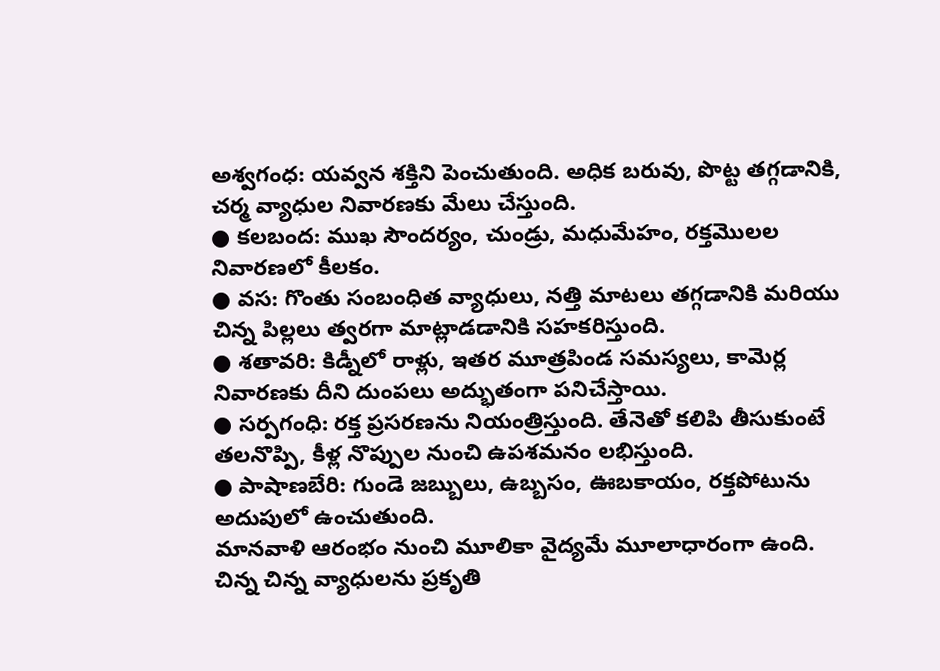అశ్వగంధ: యవ్వన శక్తిని పెంచుతుంది. అధిక బరువు, పొట్ట తగ్గడానికి, చర్మ వ్యాధుల నివారణకు మేలు చేస్తుంది.
● కలబంద: ముఖ సౌందర్యం, చుండ్రు, మధుమేహం, రక్తమొలల నివారణలో కీలకం.
● వస: గొంతు సంబంధిత వ్యాధులు, నత్తి మాటలు తగ్గడానికి మరియు చిన్న పిల్లలు త్వరగా మాట్లాడడానికి సహకరిస్తుంది.
● శతావరి: కిడ్నీలో రాళ్లు, ఇతర మూత్రపిండ సమస్యలు, కామెర్ల నివారణకు దీని దుంపలు అద్భుతంగా పనిచేస్తాయి.
● సర్పగంధి: రక్త ప్రసరణను నియంత్రిస్తుంది. తేనెతో కలిపి తీసుకుంటే తలనొప్పి, కీళ్ల నొప్పుల నుంచి ఉపశమనం లభిస్తుంది.
● పాషాణబేరి: గుండె జబ్బులు, ఉబ్బసం, ఊబకాయం, రక్తపోటును అదుపులో ఉంచుతుంది.
మానవాళి ఆరంభం నుంచి మూలికా వైద్యమే మూలాధారంగా ఉంది. చిన్న చిన్న వ్యాధులను ప్రకృతి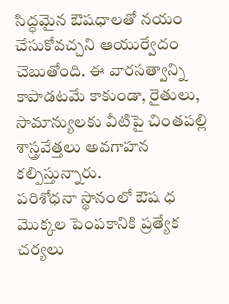సిద్ధమైన ఔషధాలతో నయం చేసుకోవచ్చని ఆయుర్వేదం చెబుతోంది. ఈ వారసత్వాన్ని కాపాడటమే కాకుండా, రైతులు, సామాన్యులకు వీటిపై చింతపల్లి శాస్త్రవేత్తలు అవగాహన కల్పిస్తున్నారు.
పరిశోధనా స్థానంలో ఔష ధ మొక్కల పెంపకానికి ప్రత్యేక చర్యలు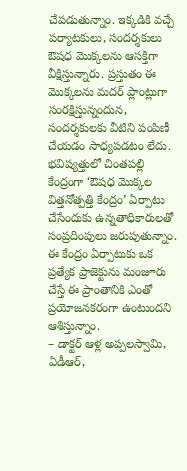చేపడుతున్నాం. ఇక్కడికి వచ్చే పర్యాటకులు, సందర్శకులు ఔషధ మొక్కలను ఆసక్తిగా వీక్షిస్తున్నారు. ప్రస్తుతం ఈ మొక్కలను మదర్ ప్లాంట్లుగా సంరక్షిస్తున్నందున, సందర్శకులకు వీటిని పంపిణీ చేయడం సాధ్యపడటం లేదు. భవిష్యత్తులో చింతపల్లి కేంద్రంగా ‘ఔషధ మొక్కల విత్తనోత్పత్తి కేంద్రం’ ఏర్పాటు చేసేందుకు ఉన్నతాధికారులతో సంప్రదింపులు జరుపుతున్నాం. ఈ కేంద్రం ఏర్పాటుకు ఒక ప్రత్యేక ప్రాజెక్టును మంజూరు చేస్తే ఈ ప్రాంతానికి ఎంతో ప్రయోజనకరంగా ఉంటుందని ఆశిస్తున్నాం.
– డాక్టర్ ఆళ్ల అప్పలస్వామి,
ఏడీఆర్,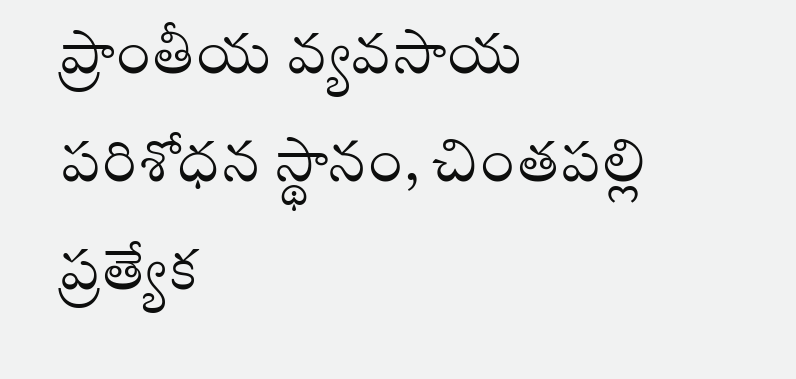ప్రాంతీయ వ్యవసాయ
పరిశోధన స్థానం, చింతపల్లి
ప్రత్యేక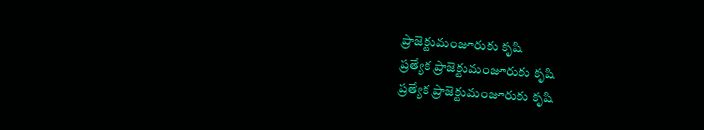ప్రాజెక్టుమంజూరుకు కృషి
ప్రత్యేక ప్రాజెక్టుమంజూరుకు కృషి
ప్రత్యేక ప్రాజెక్టుమంజూరుకు కృషి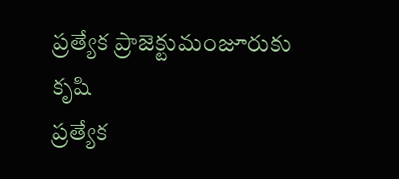ప్రత్యేక ప్రాజెక్టుమంజూరుకు కృషి
ప్రత్యేక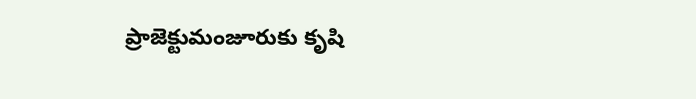ప్రాజెక్టుమంజూరుకు కృషి